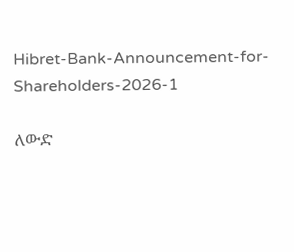Hibret-Bank-Announcement-for-Shareholders-2026-1

ለውድ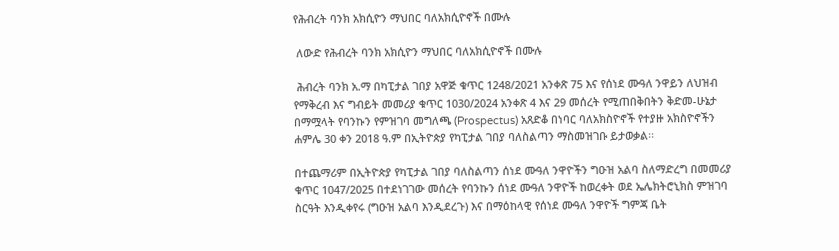የሕብረት ባንክ አክሲዮን ማህበር ባለአክሲዮኖች በሙሉ

 ለውድ የሕብረት ባንክ አክሲዮን ማህበር ባለአክሲዮኖች በሙሉ

 ሕብረት ባንክ አ.ማ በካፒታል ገበያ አዋጅ ቁጥር 1248/2021 አንቀጽ 75 እና የሰነደ ሙዓለ ንዋይን ለህዝብ የማቅረብ እና ግብይት መመሪያ ቁጥር 1030/2024 አንቀጽ 4 እና 29 መሰረት የሚጠበቅበትን ቅድመ-ሁኔታ በማሟላት የባንኩን የምዝገባ መግለጫ (Prospectus) አጸድቆ በነባር ባለአክስዮኖች የተያዙ አክስዮኖችን ሐምሌ 30 ቀን 2018 ዓ.ም በኢትዮጵያ የካፒታል ገበያ ባለስልጣን ማስመዝገቡ ይታወቃል፡፡

በተጨማሪም በኢትዮጵያ የካፒታል ገበያ ባለስልጣን ሰነደ ሙዓለ ንዋዮችን ግዑዝ አልባ ስለማድረግ በመመሪያ ቁጥር 1047/2025 በተደነገገው መሰረት የባንኩን ሰነደ ሙዓለ ንዋዮች ከወረቀት ወደ ኤሌክትሮኒክስ ምዝገባ ስርዓት እንዲቀየሩ (ግዑዝ አልባ እንዲደረጉ) እና በማዕከላዊ የሰነደ ሙዓለ ንዋዮች ግምጃ ቤት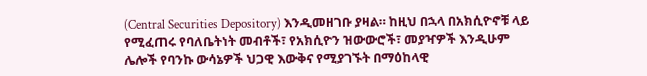(Central Securities Depository) እንዲመዘገቡ ያዛል። ከዚህ በኋላ በአክሲዮኖቹ ላይ የሚፈጠሩ የባለቤትነት መብቶች፣ የአክሲዮን ዝውውሮች፣ መያዣዎች እንዲሁም ሌሎች የባንኩ ውሳኔዎች ህጋዊ እውቅና የሚያገኙት በማዕከላዊ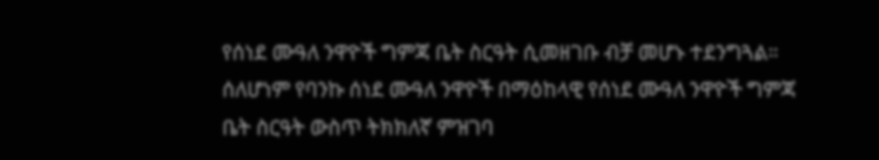የሰነደ ሙዓለ ንዋዮች ግምጃ ቤት ስርዓት ሲመዘገቡ ብቻ መሆኑ ተደንግጓል። ሰለሆነም የባንኩ ሰነደ ሙዓለ ንዋዮች በማዕከላዊ የሰነደ ሙዓለ ንዋዮች ግምጃ ቤት ስርዓት ውስጥ ትክክለኛ ምዝገባ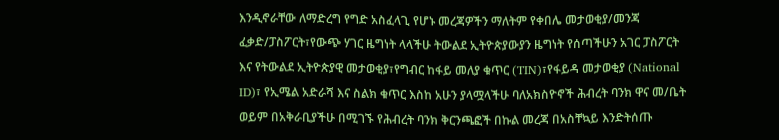እንዲኖራቸው ለማድረግ የግድ አስፈላጊ የሆኑ መረጃዎችን ማለትም የቀበሌ መታወቂያ/መንጃ ፈቃድ/ፓስፖርት፣የውጭ ሃገር ዜግነት ላላችሁ ትውልደ ኢትዮጵያውያን ዜግነት የሰጣችሁን አገር ፓስፖርት እና የትውልደ ኢትዮጵያዊ መታወቂያ፣የግብር ከፋይ መለያ ቁጥር (TIN)፣የፋይዳ መታወቂያ (National ID)፣ የኢሜል አድራሻ እና ስልክ ቁጥር እስከ አሁን ያላሟላችሁ ባለአክስዮኖች ሕብረት ባንክ ዋና መ/ቤት ወይም በአቅራቢያችሁ በሚገኙ የሕብረት ባንክ ቅርንጫፎች በኩል መረጃ በአስቸኳይ እንድትሰጡ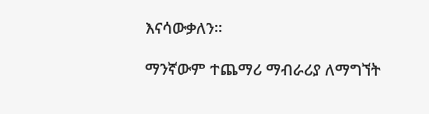እናሳውቃለን።

ማንኛውም ተጨማሪ ማብራሪያ ለማግኘት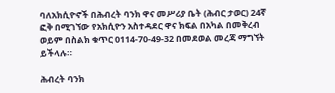ባለአክሲዮኖች በሕብረት ባንክ ዋና መሥሪያ ቤት (ሕብር ታወር) 24ኛ ፎቅ በሚገኘው የአክሲዮን አስተዳደር ዋና ክፍል በአካል በመቅረብ ወይም በስልክ ቁጥር 0114-70-49-32 በመደወል መረጃ ማግኘት ይችላሉ።

ሕብረት ባንክ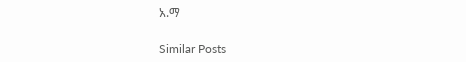አ.ማ

Similar Posts